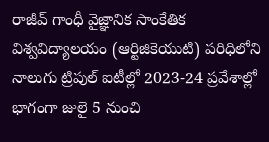రాజీవ్ గాంధీ వైజ్ఞానిక సాంకేతిక విశ్వవిద్యాలయం (ఆర్టిజికెయుటి) పరిధిలోని నాలుగు ట్రిపుల్ ఐటీల్లో 2023-24 ప్రవేశాల్లో భాగంగా జులై 5 నుంచి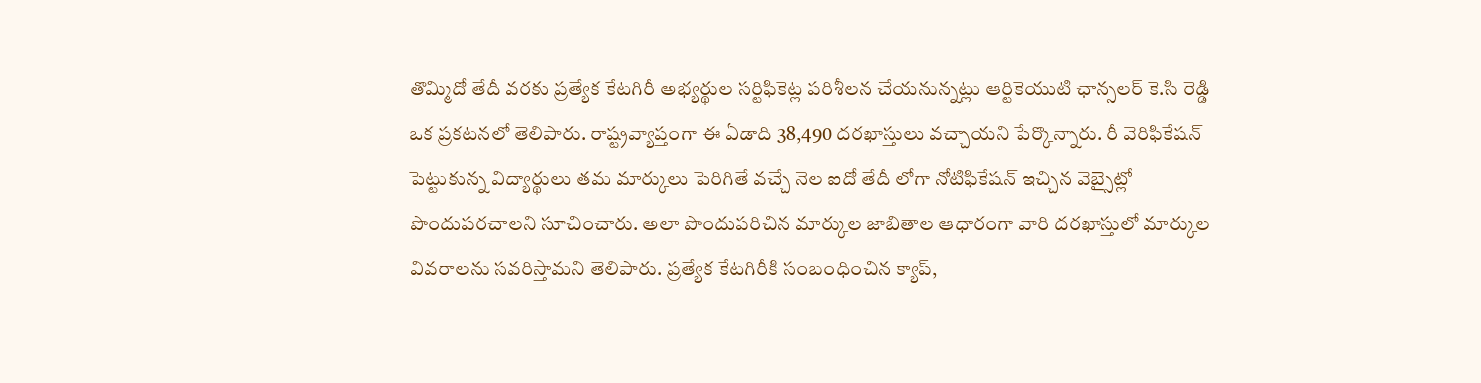తొమ్మిదో తేదీ వరకు ప్రత్యేక కేటగిరీ అభ్యర్థుల సర్టిఫికెట్ల పరిశీలన చేయనున్నట్లు ఆర్టికెయుటి ఛాన్సలర్ కె.సి రెడ్డి ఒక ప్రకటనలో తెలిపారు. రాష్ట్రవ్యాప్తంగా ఈ ఏడాది 38,490 దరఖాస్తులు వచ్చాయని పేర్కొన్నారు. రీ వెరిఫికేషన్ పెట్టుకున్న విద్యార్థులు తమ మార్కులు పెరిగితే వచ్చే నెల ఐదో తేదీ లోగా నోటిఫికేషన్ ఇచ్చిన వెబ్సైట్లో పొందుపరచాలని సూచించారు. అలా పొందుపరిచిన మార్కుల జాబితాల ఆధారంగా వారి దరఖాస్తులో మార్కుల వివరాలను సవరిస్తామని తెలిపారు. ప్రత్యేక కేటగిరీకి సంబంధించిన క్యాప్,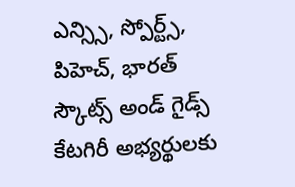ఎన్స్సి, స్పోర్ట్స్, పిహెచ్, భారత్ స్కౌట్స్ అండ్ గైడ్స్ కేటగిరీ అభ్యర్థులకు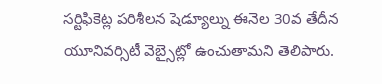సర్టిఫికెట్ల పరిశీలన షెడ్యూల్ను ఈనెల 30వ తేదీన యూనివర్సిటీ వెబ్సైట్లో ఉంచుతామని తెలిపారు.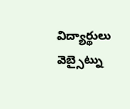విద్యార్థులు వెబ్సైట్ను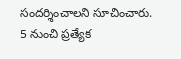సందర్శించాలని సూచించారు.
5 నుంచి ప్రత్యేక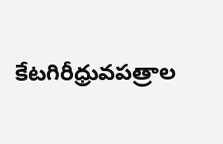కేటగిరీధ్రువపత్రాల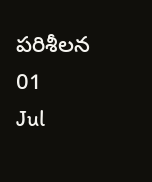పరిశీలన
01
Jul